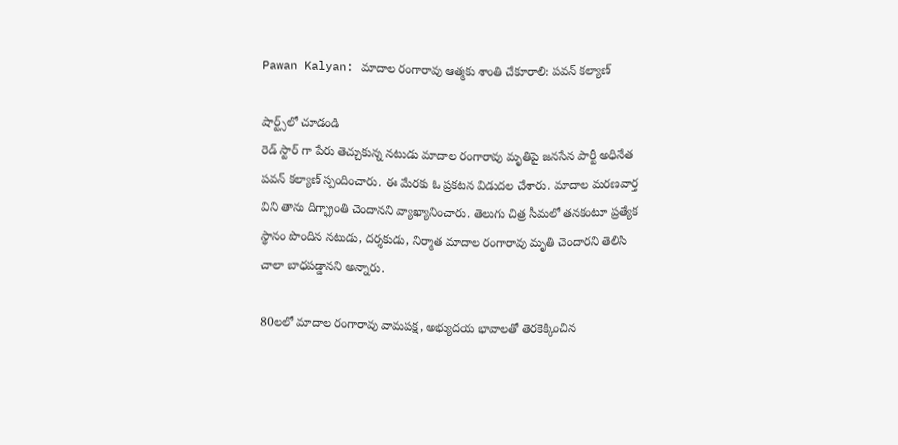Pawan Kalyan: మాదాల రంగారావు ఆత్మకు శాంతి చేకూరాలి: పవన్ కల్యాణ్

షార్ట్స్‌లో చూడండి
రెడ్ స్టార్ గా పేరు తెచ్చుకున్న నటుడు మాదాల రంగారావు మృతిపై జనసేన పార్టీ అధినేత పవన్ కల్యాణ్ స్పందించారు. ఈ మేరకు ఓ ప్రకటన విడుదల చేశారు. మాదాల మరణవార్త విని తాను దిగ్భ్రాంతి చెందానని వ్యాఖ్యానించారు. తెలుగు చిత్ర సీమలో తనకంటూ ప్రత్యేక స్థానం పొందిన నటుడు, దర్శకుడు, నిర్మాత మాదాల రంగారావు మృతి చెందారని తెలిసి చాలా బాధపడ్డానని అన్నారు.

80లలో మాదాల రంగారావు వామపక్ష, అభ్యుదయ భావాలతో తెరకెక్కించిన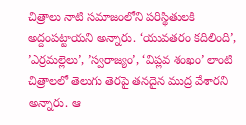చిత్రాలు నాటి సమాజంలోని పరిస్థితులకి అద్దంపట్టాయని అన్నారు. ‘యువతరం కదిలింది’, ’ఎర్రమల్లెలు’, ’స్వరాజ్యం’, ‘విప్లవ శంఖం’ లాంటి చిత్రాలలో తెలుగు తెరపై తనదైన ముద్ర వేశారని అన్నారు. ఆ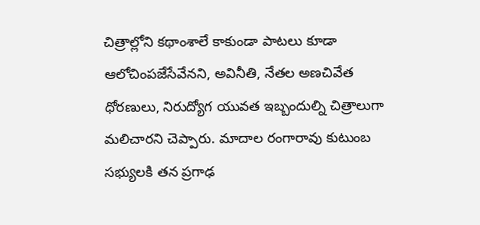చిత్రాల్లోని కథాంశాలే కాకుండా పాటలు కూడా ఆలోచింపజేసేవేనని, అవినీతి, నేతల అణచివేత ధోరణులు, నిరుద్యోగ యువత ఇబ్బందుల్ని చిత్రాలుగా మలిచారని చెప్పారు. మాదాల రంగారావు కుటుంబ సభ్యులకి తన ప్రగాఢ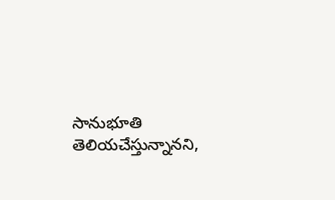సానుభూతి తెలియచేస్తున్నానని,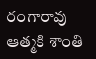రంగారావు ఆత్మకి శాంతి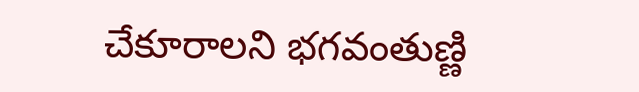చేకూరాలని భగవంతుణ్ణి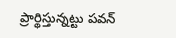ప్రార్థిస్తున్నట్టు పవన్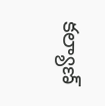కల్యాణ్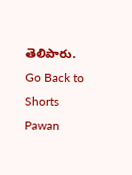తెలిపారు.
Go Back to Shorts
Pawan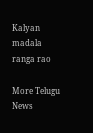Kalyan
madala ranga rao

More Telugu News